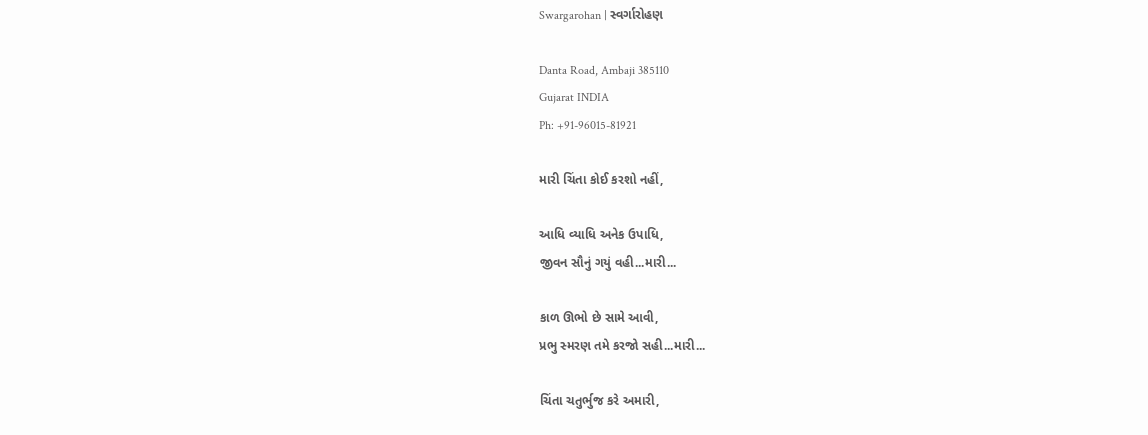Swargarohan | સ્વર્ગારોહણ

Danta Road, Ambaji 385110
Gujarat INDIA
Ph: +91-96015-81921

મારી ચિંતા કોઈ કરશો નહીં,

આધિ વ્યાધિ અનેક ઉપાધિ,
જીવન સૌનું ગયું વહી...મારી...

કાળ ઊભો છે સામે આવી,
પ્રભુ સ્મરણ તમે કરજો સહી...મારી...

ચિંતા ચતુર્ભુજ કરે અમારી,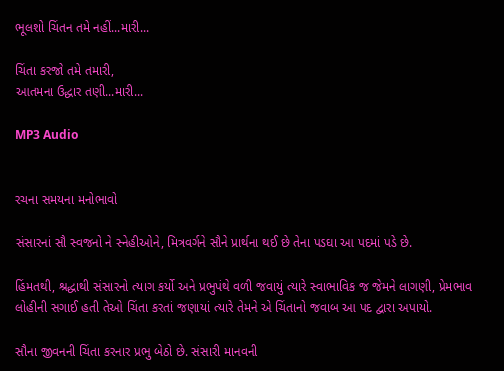ભૂલશો ચિંતન તમે નહીં...મારી...

ચિંતા કરજો તમે તમારી,
આતમના ઉદ્ધાર તણી...મારી...

MP3 Audio


રચના સમયના મનોભાવો

સંસારનાં સૌ સ્વજનો ને સ્નેહીઓને, મિત્રવર્ગને સૌને પ્રાર્થના થઈ છે તેના પડઘા આ પદમાં પડે છે.

હિંમતથી, શ્રદ્ધાથી સંસારનો ત્યાગ કર્યો અને પ્રભુપંથે વળી જવાયું ત્યારે સ્વાભાવિક જ જેમને લાગણી, પ્રેમભાવ લોહીની સગાઈ હતી તેઓ ચિંતા કરતાં જણાયાં ત્યારે તેમને એ ચિંતાનો જવાબ આ પદ દ્વારા અપાયો.

સૌના જીવનની ચિંતા કરનાર પ્રભુ બેઠો છે. સંસારી માનવની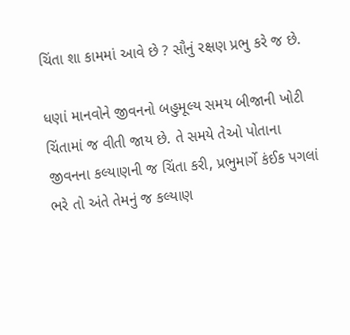ચિંતા શા કામમાં આવે છે ? સૌનું રક્ષણ પ્રભુ કરે જ છે.

ધણાં માનવોને જીવનનો બહુમૂલ્ય સમય બીજાની ખોટી ચિંતામાં જ વીતી જાય છે. તે સમયે તેઓ પોતાના જીવનના કલ્યાણની જ ચિંતા કરી, પ્રભુમાર્ગે કંઈક પગલાં ભરે તો અંતે તેમનું જ કલ્યાણ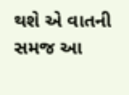થશે એ વાતની સમજ આ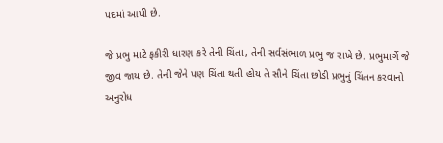પદમાં આપી છે.

જે પ્રભુ માટે ફકીરી ધારણ કરે તેની ચિંતા, તેની સર્વસંભાળ પ્રભુ જ રાખે છે. પ્રભુમાર્ગે જે જીવ જાય છે. તેની જેને પણ ચિંતા થતી હોય તે સૌને ચિંતા છોડી પ્રભુનું ચિંતન કરવાનો અનુરોધ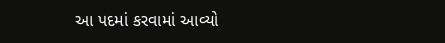આ પદમાં કરવામાં આવ્યો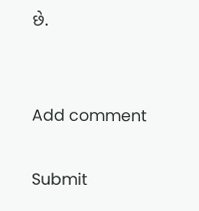છે.


Add comment

Submit